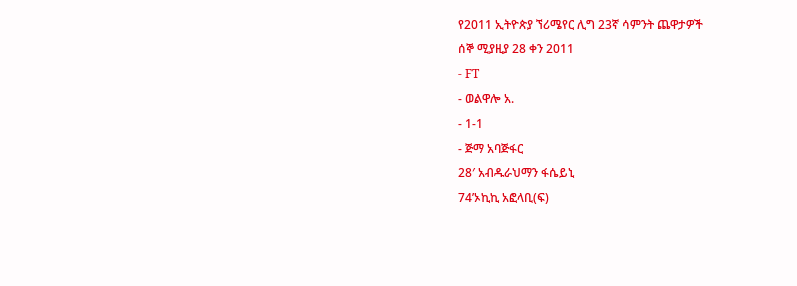የ2011 ኢትዮጵያ ኘሪሜየር ሊግ 23ኛ ሳምንት ጨዋታዎች
ሰኞ ሚያዚያ 28 ቀን 2011
- FT
- ወልዋሎ አ.
- 1-1
- ጅማ አባጅፋር
28′ አብዱራህማን ፋሴይኒ
74’ኦኪኪ አፎላቢ(ፍ)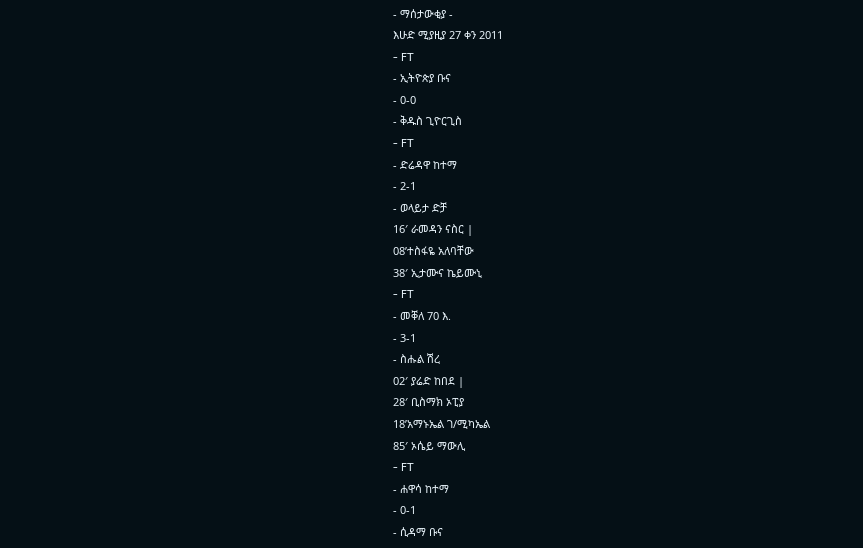- ማሰታውቂያ -
እሁድ ሚያዚያ 27 ቀን 2011
- FT
- ኢትዮጵያ ቡና
- 0-0
- ቅዱስ ጊዮርጊስ
- FT
- ድሬዳዋ ከተማ
- 2-1
- ወላይታ ድቻ
16′ ራመዳን ናስር |
08’ተስፋዬ አለባቸው
38′ ኢታሙና ኬይሙኒ
- FT
- መቐለ 70 እ.
- 3-1
- ስሑል ሽረ
02′ ያሬድ ከበደ |
28′ ቢስማክ ኦፒያ
18’አማኑኤል ገ/ሚካኤል
85′ ኦሴይ ማውሊ
- FT
- ሐዋሳ ከተማ
- 0-1
- ሲዳማ ቡና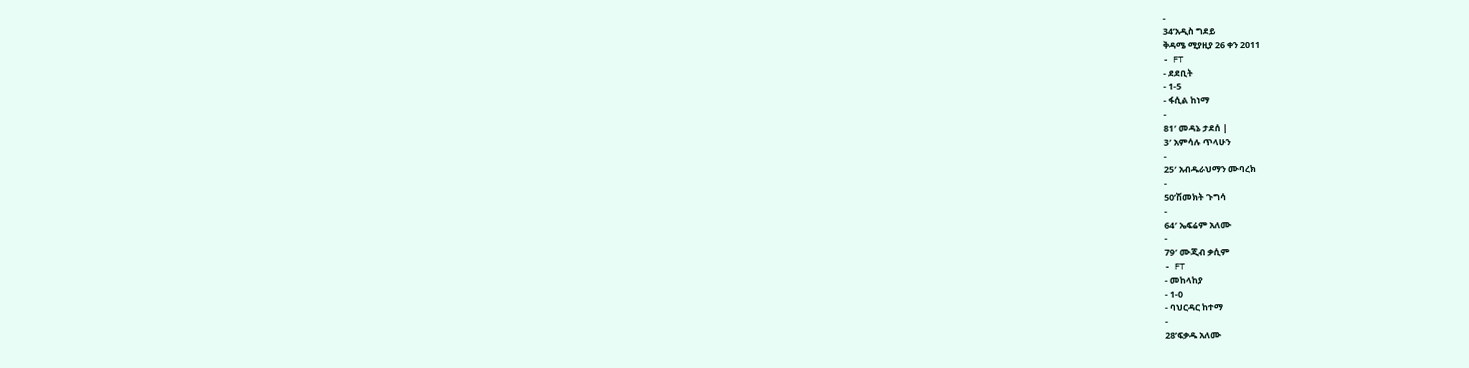-
34’አዲስ ግደይ
ቅዳሜ ሚያዚያ 26 ቀን 2011
- FT
- ደደቢት
- 1-5
- ፋሲል ከነማ
-
81′ መዳኔ ታደሰ |
3′ አምሳሉ ጥላሁን
-
25′ አብዱራህማን ሙባረክ
-
50’ሽመክት ጉግሳ
-
64′ ኤፍሬም አለሙ
-
79′ ሙጂብ ቃሲም
- FT
- መከላከያ
- 1-0
- ባህርዳር ከተማ
-
28’ፍቃዱ አለሙ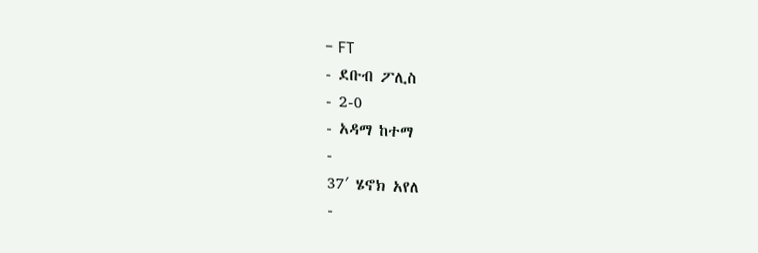- FT
- ደቡብ ፖሊስ
- 2-0
- አዳማ ከተማ
-
37′ ሄኖክ አየለ
-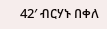42′ ብርሃኑ በቀለ